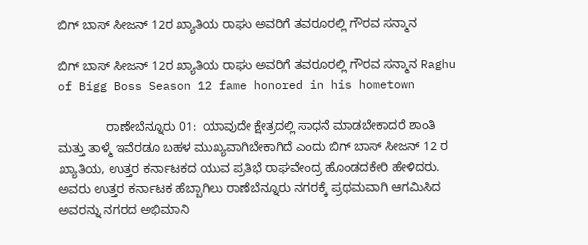ಬಿಗ್ ಬಾಸ್ ಸೀಜನ್ 12ರ ಖ್ಯಾತಿಯ ರಾಘು ಅವರಿಗೆ ತವರೂರಲ್ಲಿ ಗೌರವ ಸನ್ಮಾನ

ಬಿಗ್ ಬಾಸ್ ಸೀಜನ್ 12ರ ಖ್ಯಾತಿಯ ರಾಘು ಅವರಿಗೆ ತವರೂರಲ್ಲಿ ಗೌರವ ಸನ್ಮಾನ Raghu of Bigg Boss Season 12 fame honored in his hometown

              ರಾಣೇಬೆನ್ನೂರು 01:  ಯಾವುದೇ ಕ್ಷೇತ್ರದಲ್ಲಿ ಸಾಧನೆ ಮಾಡಬೇಕಾದರೆ ಶಾಂತಿ ಮತ್ತು ತಾಳ್ಮೆ ಇವೆರಡೂ ಬಹಳ ಮುಖ್ಯವಾಗಿಬೇಕಾಗಿದೆ ಎಂದು ಬಿಗ್ ಬಾಸ್ ಸೀಜನ್ 12 ರ ಖ್ಯಾತಿಯ, ಉತ್ತರ ಕರ್ನಾಟಕದ ಯುವ ಪ್ರತಿಭೆ ರಾಘವೇಂದ್ರ ಹೊಂಡದಕೇರಿ ಹೇಳಿದರು. ಅವರು ಉತ್ತರ ಕರ್ನಾಟಕ ಹೆಬ್ಬಾಗಿಲು ರಾಣೆಬೆನ್ನೂರು ನಗರಕ್ಕೆ ಪ್ರಥಮವಾಗಿ ಆಗಮಿಸಿದ ಅವರನ್ನು ನಗರದ ಅಭಿಮಾನಿ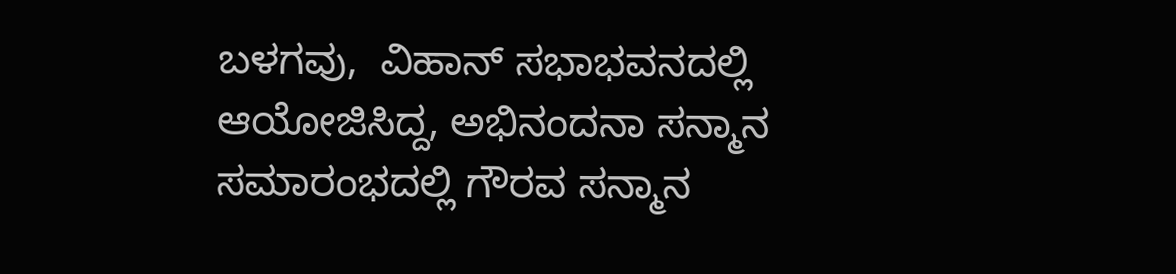ಬಳಗವು,  ವಿಹಾನ್ ಸಭಾಭವನದಲ್ಲಿ ಆಯೋಜಿಸಿದ್ದ, ಅಭಿನಂದನಾ ಸನ್ಮಾನ ಸಮಾರಂಭದಲ್ಲಿ ಗೌರವ ಸನ್ಮಾನ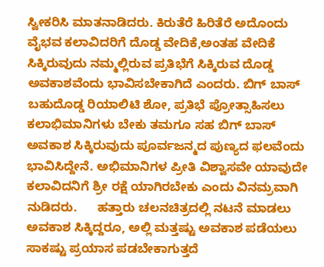ಸ್ವೀಕರಿಸಿ ಮಾತನಾಡಿದರು. ಕಿರುತೆರೆ ಹಿರಿತೆರೆ ಅದೊಂದು ವೈಭವ ಕಲಾವಿದರಿಗೆ ದೊಡ್ಡ ವೇದಿಕೆ,ಅಂತಹ ವೇದಿಕೆ ಸಿಕ್ಕಿರುವುದು ನಮ್ಮಲ್ಲಿರುವ ಪ್ರತಿಭೆಗೆ ಸಿಕ್ಕಿರುವ ದೊಡ್ಡ ಅವಕಾಶವೆಂದು ಭಾವಿಸಬೇಕಾಗಿದೆ ಎಂದರು. ಬಿಗ್ ಬಾಸ್ ಬಹುದೊಡ್ಡ ರಿಯಾಲಿಟಿ ಶೋ, ಪ್ರತಿಭೆ ಪ್ರೋತ್ಸಾಹಿಸಲು ಕಲಾಭಿಮಾನಿಗಳು ಬೇಕು ತಮಗೂ ಸಹ ಬಿಗ್ ಬಾಸ್  ಅವಕಾಶ ಸಿಕ್ಕಿರುವುದು ಪೂರ್ವಜನ್ಮದ ಪುಣ್ಯದ ಫಲವೆಂದು ಭಾವಿಸಿದ್ದೇನೆ. ಅಭಿಮಾನಿಗಳ ಪ್ರೀತಿ ವಿಶ್ವಾಸವೇ ಯಾವುದೇ ಕಲಾವಿದನಿಗೆ ಶ್ರೀ ರಕ್ಷೆ ಯಾಗಿರಬೇಕು ಎಂದು ವಿನಮ್ರವಾಗಿ ನುಡಿದರು.      ಹತ್ತಾರು ಚಲನಚಿತ್ರದಲ್ಲಿ ನಟನೆ ಮಾಡಲು ಅವಕಾಶ ಸಿಕ್ಕಿದ್ದರೂ, ಅಲ್ಲಿ ಮತ್ತಷ್ಟು ಅವಕಾಶ ಪಡೆಯಲು ಸಾಕಷ್ಟು ಪ್ರಯಾಸ ಪಡಬೇಕಾಗುತ್ತದೆ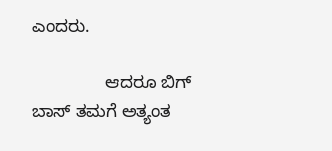ಎಂದರು.

               ಆದರೂ ಬಿಗ್ ಬಾಸ್ ತಮಗೆ ಅತ್ಯಂತ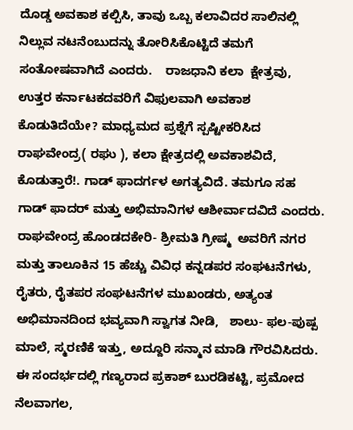ದೊಡ್ಡ ಅವಕಾಶ ಕಲ್ಪಿಸಿ, ತಾವು ಒಬ್ಬ ಕಲಾವಿದರ ಸಾಲಿನಲ್ಲಿ ನಿಲ್ಲುವ ನಟನೆಂಬುದನ್ನು ತೋರಿಸಿಕೊಟ್ಟಿದೆ ತಮಗೆ ಸಂತೋಷವಾಗಿದೆ ಎಂದರು.    ರಾಜಧಾನಿ ಕಲಾ  ಕ್ಷೇತ್ರವು, ಉತ್ತರ ಕರ್ನಾಟಕದವರಿಗೆ ವಿಫುಲವಾಗಿ ಅವಕಾಶ ಕೊಡುತಿದೆಯೇ? ಮಾಧ್ಯಮದ ಪ್ರಶ್ನೆಗೆ ಸ್ಪಷ್ಟೀಕರಿಸಿದ ರಾಘವೇಂದ್ರ( ರಘು ), ಕಲಾ ಕ್ಷೇತ್ರದಲ್ಲಿ ಅವಕಾಶವಿದೆ, ಕೊಡುತ್ತಾರೆ!. ಗಾಡ್ ಫಾದರ್ಗಳ ಅಗತ್ಯವಿದೆ. ತಮಗೂ ಸಹ ಗಾಡ್ ಫಾದರ್ ಮತ್ತು ಅಭಿಮಾನಿಗಳ ಆಶೀರ್ವಾದವಿದೆ ಎಂದರು. ರಾಘವೇಂದ್ರ ಹೊಂಡದಕೇರಿ- ಶ್ರೀಮತಿ ಗ್ರೀಷ್ಮ  ಅವರಿಗೆ ನಗರ ಮತ್ತು ತಾಲೂಕಿನ 15 ಹೆಚ್ಚು ವಿವಿಧ ಕನ್ನಡಪರ ಸಂಘಟನೆಗಳು, ರೈತರು, ರೈತಪರ ಸಂಘಟನೆಗಳ ಮುಖಂಡರು, ಅತ್ಯಂತ ಅಭಿಮಾನದಿಂದ ಭವ್ಯವಾಗಿ ಸ್ವಾಗತ ನೀಡಿ,   ಶಾಲು- ಫಲ-ಪುಷ್ಪ ಮಾಲೆ, ಸ್ಮರಣಿಕೆ ಇತ್ತು, ಅದ್ದೂರಿ ಸನ್ಮಾನ ಮಾಡಿ ಗೌರವಿಸಿದರು. ಈ ಸಂದರ್ಭದಲ್ಲಿ ಗಣ್ಯರಾದ ಪ್ರಕಾಶ್ ಬುರಡಿಕಟ್ಟಿ, ಪ್ರಮೋದ ನೆಲವಾಗಲ,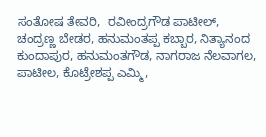ಸಂತೋಷ ತೇವರಿ,  ರವೀಂದ್ರಗೌಡ ಪಾಟೀಲ್, ಚಂದ್ರಣ್ಣ ಬೇಡರ, ಹನುಮಂತಪ್ಪ ಕಬ್ಬಾರ, ನಿತ್ಯಾನಂದ ಕುಂದಾಪುರ, ಹನುಮಂತಗೌಡ, ನಾಗರಾಜ ನೆಲವಾಗಲ, ಪಾಟೀಲ, ಕೊಟ್ರೇಶಪ್ಪ ಎಮ್ಮಿ,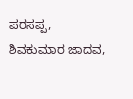ಪರಸಪ್ಪ, ಶಿವಕುಮಾರ ಜಾದವ,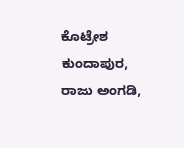ಕೊಟ್ರೇಶ ಕುಂದಾಪುರ, ರಾಜು ಅಂಗಡಿ,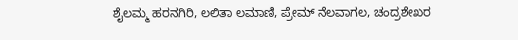ಶೈಲಮ್ಮ ಹರನಗಿರಿ, ಲಲಿತಾ ಲಮಾಣಿ, ಪ್ರೇಮ್ ನೆಲವಾಗಲ, ಚಂದ್ರಶೇಖರ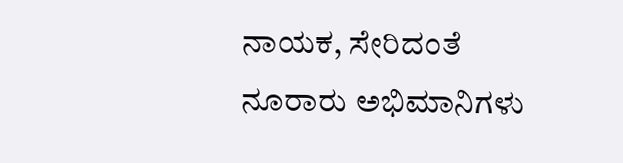ನಾಯಕ, ಸೇರಿದಂತೆ ನೂರಾರು ಅಭಿಮಾನಿಗಳು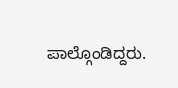ಪಾಲ್ಗೊಂಡಿದ್ದರು.